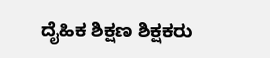ದೈಹಿಕ ಶಿಕ್ಷಣ ಶಿಕ್ಷಕರು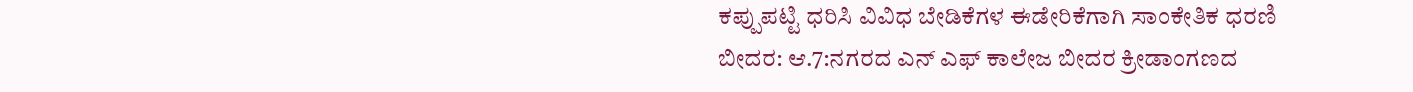ಕಪ್ಪುಪಟ್ಟಿ ಧರಿಸಿ ವಿವಿಧ ಬೇಡಿಕೆಗಳ ಈಡೇರಿಕೆಗಾಗಿ ಸಾಂಕೇತಿಕ ಧರಣಿ
ಬೀದರ: ಆ.7:ನಗರದ ಎನ್ ಎಫ್ ಕಾಲೇಜ ಬೀದರ ಕ್ರೀಡಾಂಗಣದ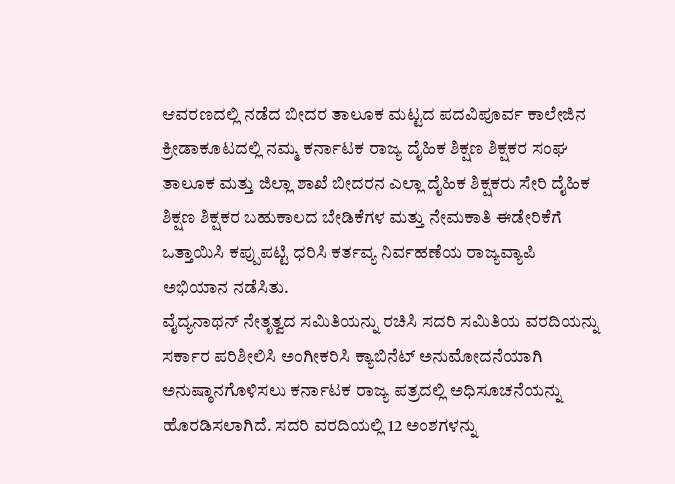ಆವರಣದಲ್ಲಿ ನಡೆದ ಬೀದರ ತಾಲೂಕ ಮಟ್ಟದ ಪದವಿಪೂರ್ವ ಕಾಲೇಜಿನ ಕ್ರೀಡಾಕೂಟದಲ್ಲಿ ನಮ್ಮ ಕರ್ನಾಟಕ ರಾಜ್ಯ ದೈಹಿಕ ಶಿಕ್ಷಣ ಶಿಕ್ಷಕರ ಸಂಘ ತಾಲೂಕ ಮತ್ತು ಜಿಲ್ಲಾ ಶಾಖೆ ಬೀದರನ ಎಲ್ಲಾ ದೈಹಿಕ ಶಿಕ್ಷಕರು ಸೇರಿ ದೈಹಿಕ ಶಿಕ್ಷಣ ಶಿಕ್ಷಕರ ಬಹುಕಾಲದ ಬೇಡಿಕೆಗಳ ಮತ್ತು ನೇಮಕಾತಿ ಈಡೇರಿಕೆಗೆ ಒತ್ತಾಯಿಸಿ ಕಪ್ಪುಪಟ್ಟಿ ಧರಿಸಿ ಕರ್ತವ್ಯ ನಿರ್ವಹಣೆಯ ರಾಜ್ಯವ್ಯಾಪಿ ಅಭಿಯಾನ ನಡೆಸಿತು.
ವೈದ್ಯನಾಥನ್ ನೇತೃತ್ವದ ಸಮಿತಿಯನ್ನು ರಚಿಸಿ ಸದರಿ ಸಮಿತಿಯ ವರದಿಯನ್ನು ಸರ್ಕಾರ ಪರಿಶೀಲಿಸಿ ಅಂಗೀಕರಿಸಿ ಕ್ಯಾಬಿನೆಟ್ ಅನುಮೋದನೆಯಾಗಿ ಅನುಷ್ಠಾನಗೊಳಿಸಲು ಕರ್ನಾಟಕ ರಾಜ್ಯ ಪತ್ರದಲ್ಲಿ ಅಧಿಸೂಚನೆಯನ್ನು ಹೊರಡಿಸಲಾಗಿದೆ. ಸದರಿ ವರದಿಯಲ್ಲಿ 12 ಅಂಶಗಳನ್ನು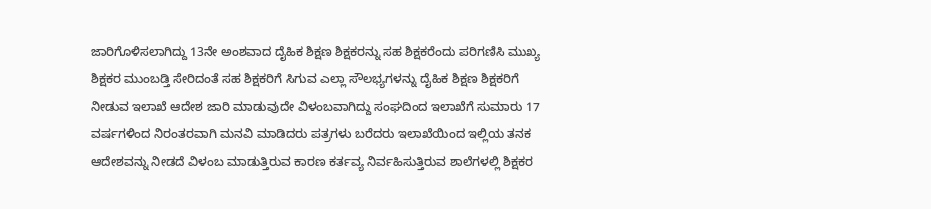ಜಾರಿಗೊಳಿಸಲಾಗಿದ್ದು 13ನೇ ಅಂಶವಾದ ದೈಹಿಕ ಶಿಕ್ಷಣ ಶಿಕ್ಷಕರನ್ನು ಸಹ ಶಿಕ್ಷಕರೆಂದು ಪರಿಗಣಿಸಿ ಮುಖ್ಯ ಶಿಕ್ಷಕರ ಮುಂಬಡ್ತಿ ಸೇರಿದಂತೆ ಸಹ ಶಿಕ್ಷಕರಿಗೆ ಸಿಗುವ ಎಲ್ಲಾ ಸೌಲಭ್ಯಗಳನ್ನು ದೈಹಿಕ ಶಿಕ್ಷಣ ಶಿಕ್ಷಕರಿಗೆ ನೀಡುವ ಇಲಾಖೆ ಆದೇಶ ಜಾರಿ ಮಾಡುವುದೇ ವಿಳಂಬವಾಗಿದ್ದು ಸಂಘದಿಂದ ಇಲಾಖೆಗೆ ಸುಮಾರು 17 ವರ್ಷಗಳಿಂದ ನಿರಂತರವಾಗಿ ಮನವಿ ಮಾಡಿದರು ಪತ್ರಗಳು ಬರೆದರು ಇಲಾಖೆಯಿಂದ ಇಲ್ಲಿಯ ತನಕ ಆದೇಶವನ್ನು ನೀಡದೆ ವಿಳಂಬ ಮಾಡುತ್ತಿರುವ ಕಾರಣ ಕರ್ತವ್ಯ ನಿರ್ವಹಿಸುತ್ತಿರುವ ಶಾಲೆಗಳಲ್ಲಿ ಶಿಕ್ಷಕರ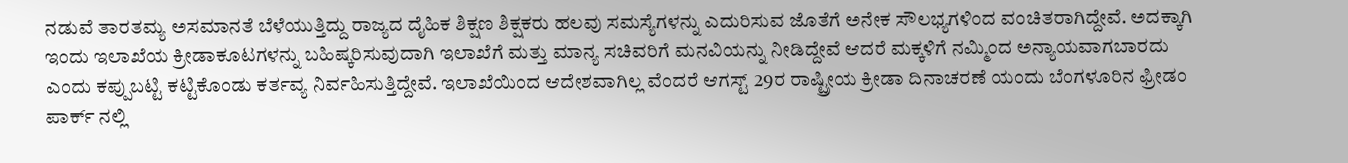ನಡುವೆ ತಾರತಮ್ಯ ಅಸಮಾನತೆ ಬೆಳೆಯುತ್ತಿದ್ದು ರಾಜ್ಯದ ದೈಹಿಕ ಶಿಕ್ಷಣ ಶಿಕ್ಷಕರು ಹಲವು ಸಮಸ್ಯೆಗಳನ್ನು ಎದುರಿಸುವ ಜೊತೆಗೆ ಅನೇಕ ಸೌಲಭ್ಯಗಳಿಂದ ವಂಚಿತರಾಗಿದ್ದೇವೆ. ಅದಕ್ಕಾಗಿ ಇಂದು ಇಲಾಖೆಯ ಕ್ರೀಡಾಕೂಟಗಳನ್ನು ಬಹಿಷ್ಕರಿಸುವುದಾಗಿ ಇಲಾಖೆಗೆ ಮತ್ತು ಮಾನ್ಯ ಸಚಿವರಿಗೆ ಮನವಿಯನ್ನು ನೀಡಿದ್ದೇವೆ ಆದರೆ ಮಕ್ಕಳಿಗೆ ನಮ್ಮಿಂದ ಅನ್ಯಾಯವಾಗಬಾರದು ಎಂದು ಕಪ್ಪುಬಟ್ಟಿ ಕಟ್ಟಿಕೊಂಡು ಕರ್ತವ್ಯ ನಿರ್ವಹಿಸುತ್ತಿದ್ದೇವೆ. ಇಲಾಖೆಯಿಂದ ಆದೇಶವಾಗಿಲ್ಲ ವೆಂದರೆ ಆಗಸ್ಟ್ 29ರ ರಾಷ್ಟ್ರೀಯ ಕ್ರೀಡಾ ದಿನಾಚರಣೆ ಯಂದು ಬೆಂಗಳೂರಿನ ಫ್ರೀಡಂ ಪಾರ್ಕ್ ನಲ್ಲಿ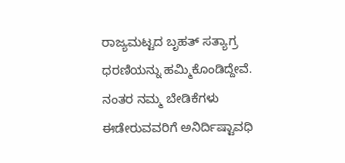ರಾಜ್ಯಮಟ್ಟದ ಬೃಹತ್ ಸತ್ಯಾಗ್ರ ಧರಣಿಯನ್ನು ಹಮ್ಮಿಕೊಂಡಿದ್ದೇವೆ.
ನಂತರ ನಮ್ಮ ಬೇಡಿಕೆಗಳು ಈಡೇರುವವರಿಗೆ ಅನಿರ್ದಿಷ್ಟಾವಧಿ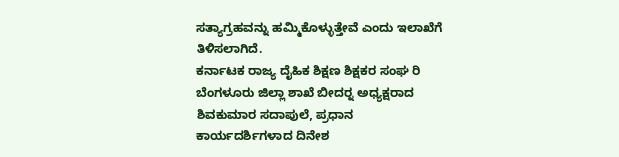ಸತ್ಯಾಗ್ರಹವನ್ನು ಹಮ್ಮಿಕೊಳ್ಳುತ್ತೇವೆ ಎಂದು ಇಲಾಖೆಗೆ ತಿಳಿಸಲಾಗಿದೆ.
ಕರ್ನಾಟಕ ರಾಜ್ಯ ದೈಹಿಕ ಶಿಕ್ಷಣ ಶಿಕ್ಷಕರ ಸಂಘ ರಿ ಬೆಂಗಳೂರು ಜಿಲ್ಲಾ ಶಾಖೆ ಬೀದರ್‍ನ ಅಧ್ಯಕ್ಷರಾದ ಶಿವಕುಮಾರ ಸದಾಪುಲೆ, ಪ್ರಧಾನ ಕಾರ್ಯದರ್ಶಿಗಳಾದ ದಿನೇಶ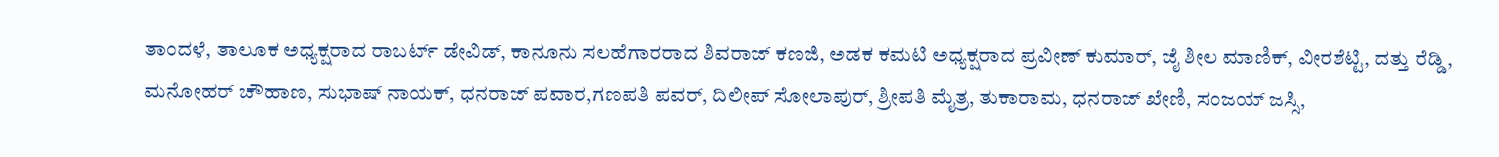ತಾಂದಳೆ, ತಾಲೂಕ ಅಧ್ಯಕ್ಷರಾದ ರಾಬರ್ಟ್ ಡೇವಿಡ್, ಕಾನೂನು ಸಲಹೆಗಾರರಾದ ಶಿವರಾಜ್ ಕಣಜಿ, ಅಡಕ ಕಮಟಿ ಅಧ್ಯಕ್ಷರಾದ ಪ್ರವೀಣ್ ಕುಮಾರ್, ಜೈ ಶೀಲ ಮಾಣಿಕ್, ವೀರಶೆಟ್ಟಿ, ದತ್ತು ರೆಡ್ಡಿ, ಮನೋಹರ್ ಚೌಹಾಣ, ಸುಭಾಷ್ ನಾಯಕ್, ಧನರಾಜ್ ಪವಾರ,ಗಣಪತಿ ಪವರ್, ದಿಲೀಪ್ ಸೋಲಾಪುರ್, ಶ್ರೀಪತಿ ಮೈತ್ರ, ತುಕಾರಾಮ, ಧನರಾಜ್ ಖೇಣಿ, ಸಂಜಯ್ ಜಸ್ಸಿ,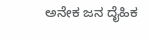ಅನೇಕ ಜನ ದೈಹಿಕ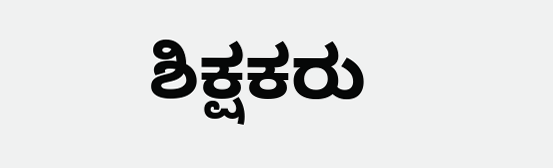ಶಿಕ್ಷಕರು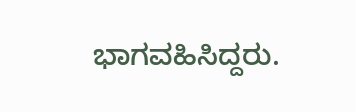ಭಾಗವಹಿಸಿದ್ದರು.